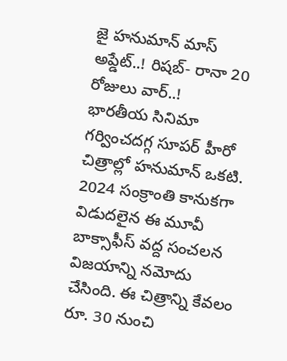జై హనుమాన్ మాస్ అప్డేట్..! రిషబ్- రానా 20 రోజులు వార్..!
భారతీయ సినిమా గర్వించదగ్గ సూపర్ హీరో చిత్రాల్లో హనుమాన్ ఒకటి. 2024 సంక్రాంతి కానుకగా విడుదలైన ఈ మూవీ బాక్సాఫీస్ వద్ద సంచలన విజయాన్ని నమోదు చేసింది. ఈ చిత్రాన్ని కేవలం రూ. 30 నుంచి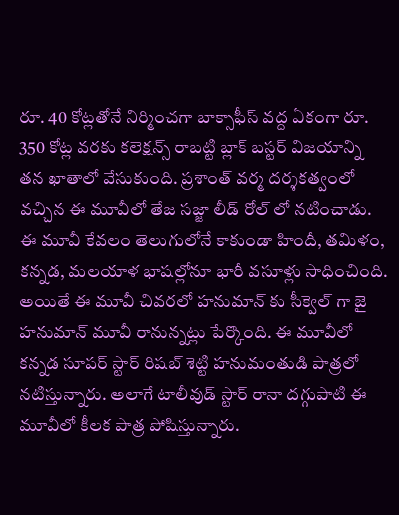రూ. 40 కోట్లతోనే నిర్మించగా బాక్సాఫీస్ వద్ద ఏకంగా రూ. 350 కోట్ల వరకు కలెక్షన్స్ రాబట్టి బ్లాక్ బస్టర్ విజయాన్ని తన ఖాతాలో వేసుకుంది. ప్రశాంత్ వర్మ దర్శకత్వంలో వచ్చిన ఈ మూవీలో తేజ సజ్జా లీడ్ రోల్ లో నటించాడు. ఈ మూవీ కేవలం తెలుగులోనే కాకుండా హిందీ, తమిళం, కన్నడ, మలయాళ భాషల్లోనూ భారీ వసూళ్లు సాధించింది.
అయితే ఈ మూవీ చివరలో హనుమాన్ కు సీక్వెల్ గా జై హనుమాన్ మూవీ రానున్నట్లు పేర్కొంది. ఈ మూవీలో కన్నడ సూపర్ స్టార్ రిషబ్ శెట్టి హనుమంతుడి పాత్రలో నటిస్తున్నారు. అలాగే టాలీవుడ్ స్టార్ రానా దగ్గుపాటి ఈ మూవీలో కీలక పాత్ర పోషిస్తున్నారు.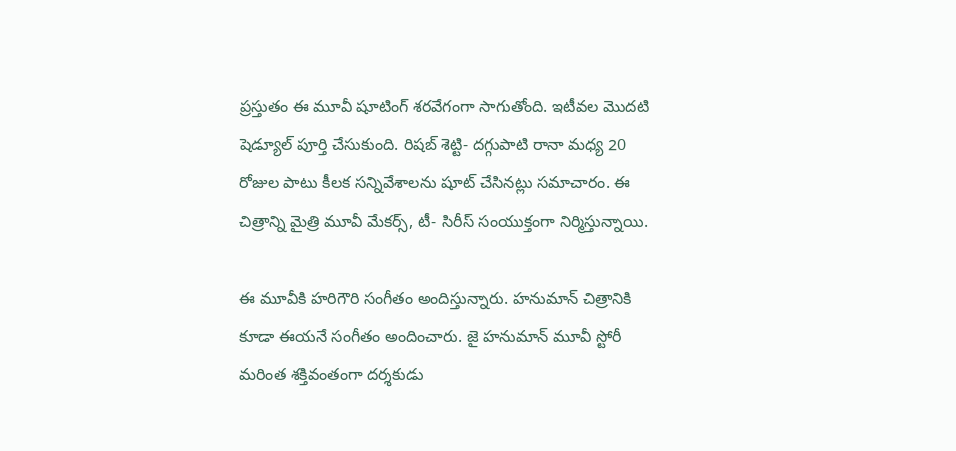ప్రస్తుతం ఈ మూవీ షూటింగ్ శరవేగంగా సాగుతోంది. ఇటీవల మొదటి షెడ్యూల్ పూర్తి చేసుకుంది. రిషబ్ శెట్టి- దగ్గుపాటి రానా మధ్య 20 రోజుల పాటు కీలక సన్నివేశాలను షూట్ చేసినట్లు సమాచారం. ఈ చిత్రాన్ని మైత్రి మూవీ మేకర్స్, టీ- సిరీస్ సంయుక్తంగా నిర్మిస్తున్నాయి.

ఈ మూవీకి హరిగౌరి సంగీతం అందిస్తున్నారు. హనుమాన్ చిత్రానికి కూడా ఈయనే సంగీతం అందించారు. జై హనుమాన్ మూవీ స్టోరీ మరింత శక్తివంతంగా దర్శకుడు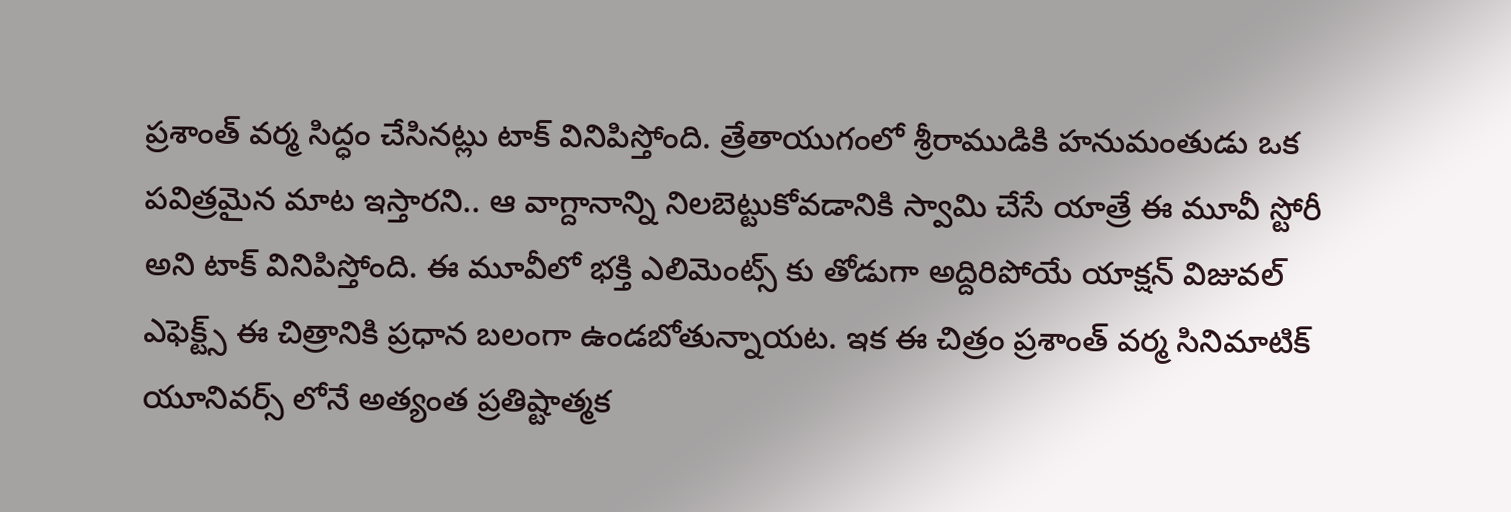ప్రశాంత్ వర్మ సిద్ధం చేసినట్లు టాక్ వినిపిస్తోంది. త్రేతాయుగంలో శ్రీరాముడికి హనుమంతుడు ఒక పవిత్రమైన మాట ఇస్తారని.. ఆ వాగ్దానాన్ని నిలబెట్టుకోవడానికి స్వామి చేసే యాత్రే ఈ మూవీ స్టోరీ అని టాక్ వినిపిస్తోంది. ఈ మూవీలో భక్తి ఎలిమెంట్స్ కు తోడుగా అద్దిరిపోయే యాక్షన్ విజువల్ ఎఫెక్ట్స్ ఈ చిత్రానికి ప్రధాన బలంగా ఉండబోతున్నాయట. ఇక ఈ చిత్రం ప్రశాంత్ వర్మ సినిమాటిక్ యూనివర్స్ లోనే అత్యంత ప్రతిష్టాత్మక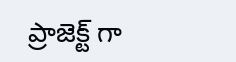ప్రాజెక్ట్ గా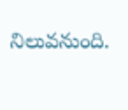నిలువనుంది.